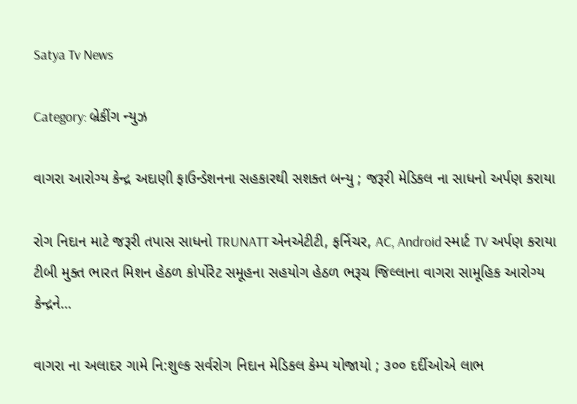Satya Tv News

Category: બ્રેકીંગ ન્યુઝ

વાગરા આરોગ્ય કેન્દ્ર અદાણી ફાઉન્ડેશનના સહકારથી સશક્ત બન્યુ ; જરૂરી મેડિકલ ના સાધનો અર્પણ કરાયા

રોગ નિદાન માટે જરૂરી તપાસ સાધનો TRUNATT એનએટીટી, ફર્નિચર, AC, Android સ્માર્ટ TV અર્પણ કરાયા ટીબી મુક્ત ભારત મિશન હેઠળ કોર્પોરેટ સમૂહના સહયોગ હેઠળ ભરૂચ જિલ્લાના વાગરા સામૂહિક આરોગ્ય કેન્દ્રને…

વાગરા ના અલાદર ગામે નિ:શુલ્ક સર્વરોગ નિદાન મેડિકલ કેમ્પ યોજાયો ; ૩૦૦ દર્દીઓએ લાભ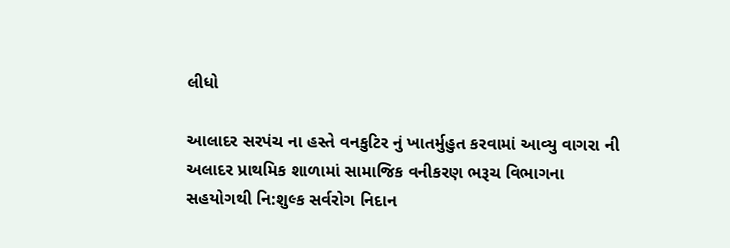લીધો

આલાદર સરપંચ ના હસ્તે વનકુટિર નું ખાતર્મુહુત કરવામાં આવ્યુ વાગરા ની અલાદર પ્રાથમિક શાળામાં સામાજિક વનીકરણ ભરૂચ વિભાગના સહયોગથી નિ:શુલ્ક સર્વરોગ નિદાન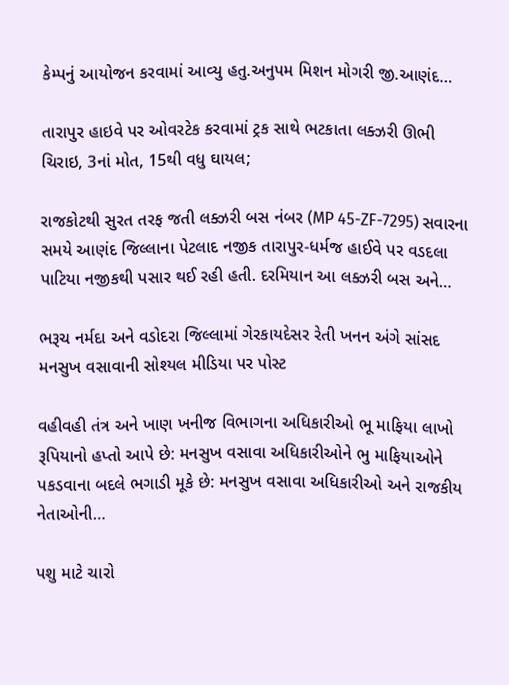કેમ્પનું આયોજન કરવામાં આવ્યુ હતુ.અનુપમ મિશન મોગરી જી.આણંદ…

તારાપુર હાઇવે પર ઓવરટેક કરવામાં ટ્રક સાથે ભટકાતા લક્ઝરી ઊભી ચિરાઇ, 3નાં મોત, 15થી વધુ ઘાયલ;

રાજકોટથી સુરત તરફ જતી લક્ઝરી બસ નંબર (MP 45-ZF-7295) સવારના સમયે આણંદ જિલ્લાના પેટલાદ નજીક તારાપુર-ધર્મજ હાઈવે પર વડદલા પાટિયા નજીકથી પસાર થઈ રહી હતી. દરમિયાન આ લક્ઝરી બસ અને…

ભરૂચ નર્મદા અને વડોદરા જિલ્લામાં ગેરકાયદેસર રેતી ખનન અંગે સાંસદ મનસુખ વસાવાની સોશ્યલ મીડિયા પર પોસ્ટ

વહીવહી તંત્ર અને ખાણ ખનીજ વિભાગના અધિકારીઓ ભૂ માફિયા લાખો રૂપિયાનો હપ્તો આપે છે: મનસુખ વસાવા અધિકારીઓને ભુ માફિયાઓને પકડવાના બદલે ભગાડી મૂકે છે: મનસુખ વસાવા અધિકારીઓ અને રાજકીય નેતાઓની…

પશુ માટે ચારો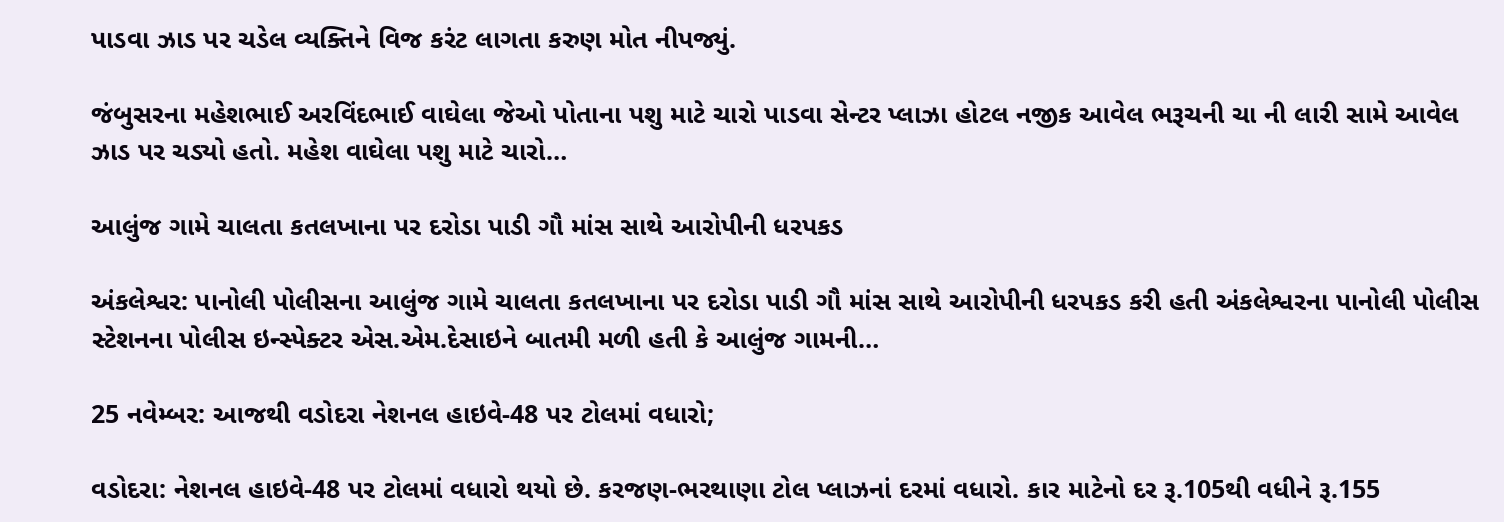પાડવા ઝાડ પર ચડેલ વ્યક્તિને વિજ કરંટ લાગતા કરુણ મોત નીપજ્યું.

જંબુસરના મહેશભાઈ અરવિંદભાઈ વાઘેલા જેઓ પોતાના પશુ માટે ચારો પાડવા સેન્ટર પ્લાઝા હોટલ નજીક આવેલ ભરૂચની ચા ની લારી સામે આવેલ ઝાડ પર ચડ્યો હતો. મહેશ વાઘેલા પશુ માટે ચારો…

આલુંજ ગામે ચાલતા કતલખાના પર દરોડા પાડી ગૌ માંસ સાથે આરોપીની ધરપકડ

અંકલેશ્વર: પાનોલી પોલીસના આલુંજ ગામે ચાલતા કતલખાના પર દરોડા પાડી ગૌ માંસ સાથે આરોપીની ધરપકડ કરી હતી અંકલેશ્વરના પાનોલી પોલીસ સ્ટેશનના પોલીસ ઇન્સ્પેક્ટર એસ.એમ.દેસાઇને બાતમી મળી હતી કે આલુંજ ગામની…

25 નવેમ્બર: આજથી વડોદરા નેશનલ હાઇવે-48 પર ટોલમાં વધારો;

વડોદરા: નેશનલ હાઇવે-48 પર ટોલમાં વધારો થયો છે. કરજણ-ભરથાણા ટોલ પ્લાઝનાં દરમાં વધારો. કાર માટેનો દર રૂ.105થી વધીને રૂ.155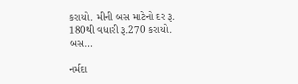કરાયો. મીની બસ માટેનો દર રૂ. 180થી વધારી રૂ.270 કરાયો. બસ…

નર્મદા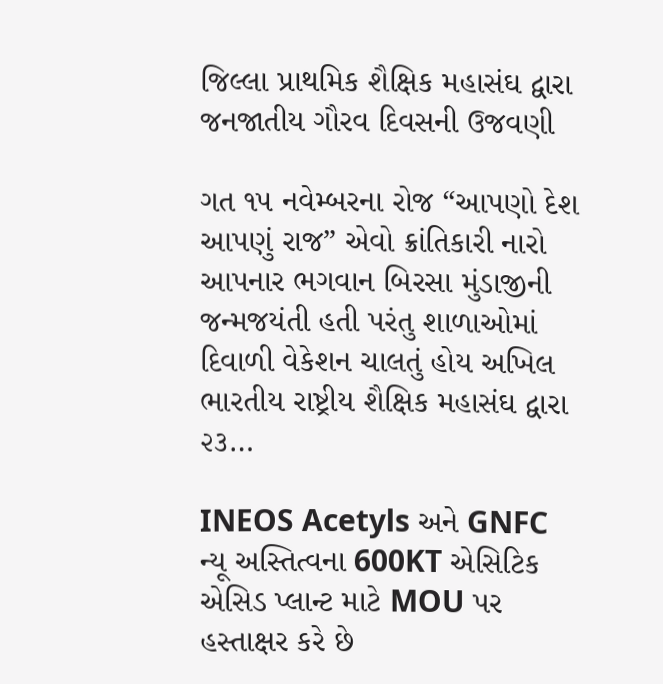જિલ્લા પ્રાથમિક શૈક્ષિક મહાસંઘ દ્વારા જનજાતીય ગૌરવ દિવસની ઉજવણી

ગત ૧૫ નવેમ્બરના રોજ “આપણો દેશ આપણું રાજ” એવો ક્રાંતિકારી નારો આપનાર ભગવાન બિરસા મુંડાજીની જન્મજયંતી હતી પરંતુ શાળાઓમાં દિવાળી વેકેશન ચાલતું હોય અખિલ ભારતીય રાષ્ટ્રીય શૈક્ષિક મહાસંઘ દ્વારા ૨૩…

INEOS Acetyls અને GNFC ન્યૂ અસ્તિત્વના 600KT એસિટિક એસિડ પ્લાન્ટ માટે MOU પર હસ્તાક્ષર કરે છે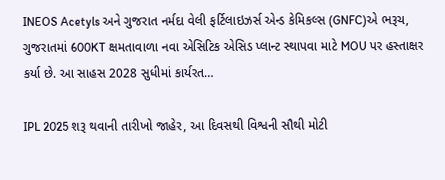INEOS Acetyls અને ગુજરાત નર્મદા વેલી ફર્ટિલાઇઝર્સ એન્ડ કેમિકલ્સ (GNFC)એ ભરૂચ, ગુજરાતમાં 600KT ક્ષમતાવાળા નવા એસિટિક એસિડ પ્લાન્ટ સ્થાપવા માટે MOU પર હસ્તાક્ષર કર્યા છે. આ સાહસ 2028 સુધીમાં કાર્યરત…

IPL 2025 શરૂ થવાની તારીખો જાહેર, આ દિવસથી વિશ્વની સૌથી મોટી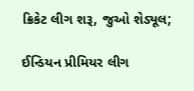ક્રિકેટ લીગ શરૂ, જુઓ શેડ્યૂલ;

ઈન્ડિયન પ્રીમિયર લીગ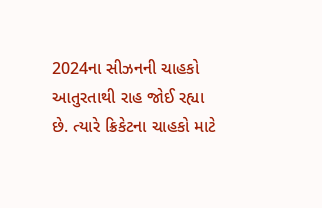2024ના સીઝનની ચાહકો આતુરતાથી રાહ જોઈ રહ્યા છે. ત્યારે ક્રિકેટના ચાહકો માટે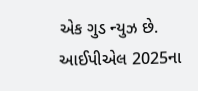એક ગુડ ન્યુઝ છે. આઈપીએલ 2025ના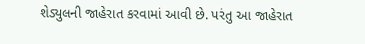શેડ્યુલની જાહેરાત કરવામાં આવી છે. પરંતુ આ જાહેરાત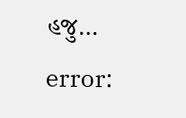હજુ…

error: